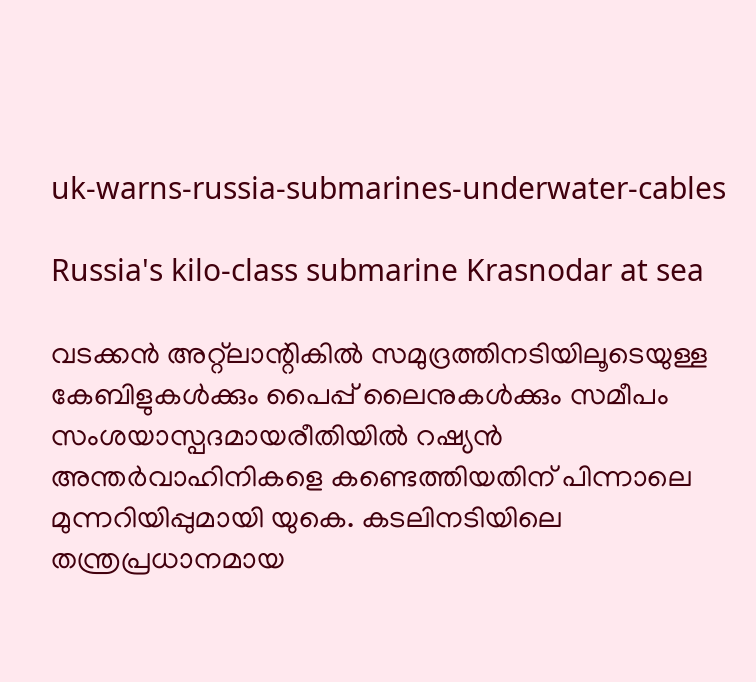uk-warns-russia-submarines-underwater-cables

Russia's kilo-class submarine Krasnodar at sea

വടക്കൻ അറ്റ്‌ലാന്റികില്‍ സമുദ്രത്തിനടിയിലൂടെയുള്ള കേബിളുകള്‍ക്കും പൈപ്പ് ലൈനുകള്‍ക്കും സമീപം സംശയാസ്പദമായരീതിയിൽ റഷ്യൻ അന്തർവാഹിനികളെ കണ്ടെത്തിയതിന് പിന്നാലെ മുന്നറിയിപ്പുമായി യുകെ. കടലിനടിയിലെ തന്ത്രപ്രധാനമായ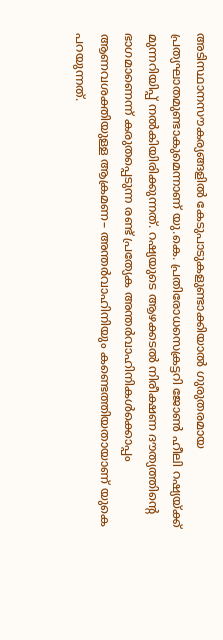അടിസ്ഥാനസൗകര്യങ്ങളില്‍ കേടുപാടുകളുണ്ടാക്കിയാല്‍ ഗുരുതരമായ പ്രത്യഘാതമുണ്ടാകുമെന്നാണ് യു.കെ. പ്രതിരോധസെക്രട്ടറി ജോൺ ഹീലി റഷ്യയ്ക്ക് മുന്നറിയിപ്പ് നല്‍കിയിരിക്കുന്നത്. റഷ്യയുടെ ആഴക്കടല്‍ നിരീക്ഷണ ദൗത്യത്തിന്‍റെ ഭാഗമാണെന്ന് കരുതപ്പെടുന്ന രണ്ട് പ്രത്യേക അന്തര്‍വാഹിനികള്‍ക്കൊപ്പം ആണവശക്തിയുള്ള ആക്രമണ– അന്തർവാഹിനിയും കണ്ടെത്തിയതായാണ് യുകെ പറയുന്നത്.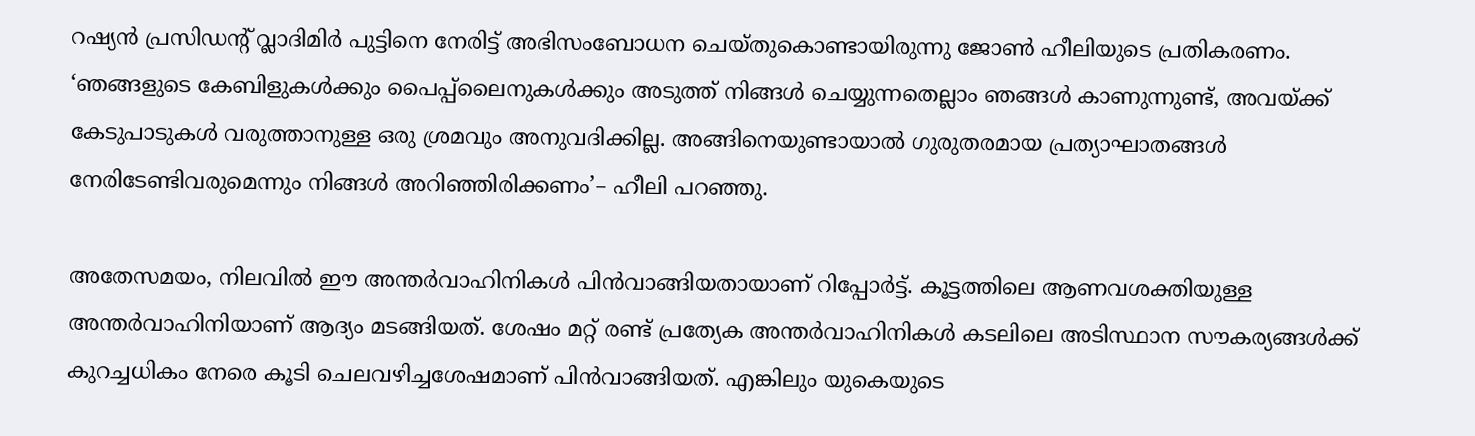റഷ്യന്‍ പ്രസിഡന്‍റ് വ്ലാദിമിര്‍ പുട്ടിനെ നേരിട്ട് അഭിസംബോധന ചെയ്തുകൊണ്ടായിരുന്നു ജോൺ ഹീലിയുടെ പ്രതികരണം. ‘ഞങ്ങളുടെ കേബിളുകള്‍ക്കും പൈപ്പ്‌ലൈനുകള്‍ക്കും അടുത്ത് നിങ്ങൾ ചെയ്യുന്നതെല്ലാം ഞങ്ങൾ കാണുന്നുണ്ട്, അവയ്ക്ക് കേടുപാടുകൾ വരുത്താനുള്ള ഒരു ശ്രമവും അനുവദിക്കില്ല. അങ്ങിനെയുണ്ടായാല്‍ ഗുരുതരമായ പ്രത്യാഘാതങ്ങൾ നേരിടേണ്ടിവരുമെന്നും നിങ്ങള്‍ അറിഞ്ഞിരിക്കണം’– ഹീലി പറഞ്ഞു.

അതേസമയം, നിലവില്‍ ഈ അന്തര്‍വാഹിനികള്‍ പിന്‍വാങ്ങിയതായാണ് റിപ്പോര്‍ട്ട്. കൂട്ടത്തിലെ ആണവശക്തിയുള്ള അന്തർവാഹിനിയാണ് ആദ്യം മടങ്ങിയത്. ശേഷം മറ്റ് രണ്ട് പ്രത്യേക അന്തർവാഹിനികൾ കടലിലെ അടിസ്ഥാന സൗകര്യങ്ങൾക്ക് കുറച്ചധികം നേരെ കൂടി ചെലവഴിച്ചശേഷമാണ് പിന്‍വാങ്ങിയത്. എങ്കിലും യുകെയുടെ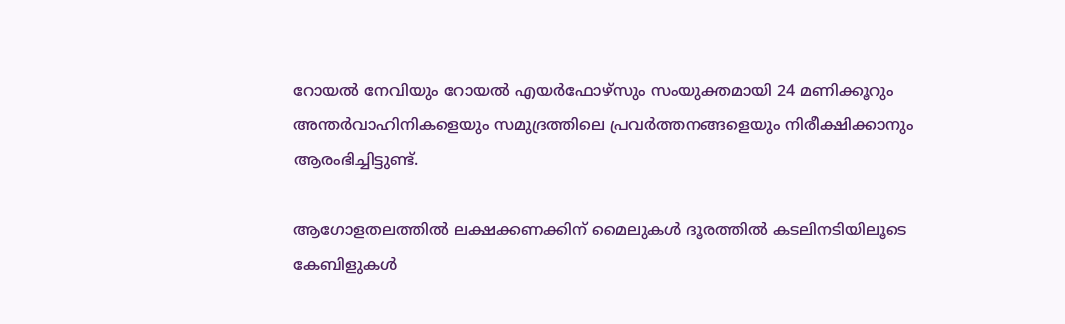റോയൽ നേവിയും റോയൽ എയർഫോഴ്‌സും സംയുക്തമായി 24 മണിക്കൂറും അന്തർവാഹിനികളെയും സമുദ്രത്തിലെ പ്രവര്‍ത്തനങ്ങളെയും നിരീക്ഷിക്കാനും ആരംഭിച്ചിട്ടുണ്ട്.

ആഗോളതലത്തിൽ ലക്ഷക്കണക്കിന് മൈലുകൾ ദൂരത്തില്‍ കടലിനടിയിലൂടെ കേബിളുകൾ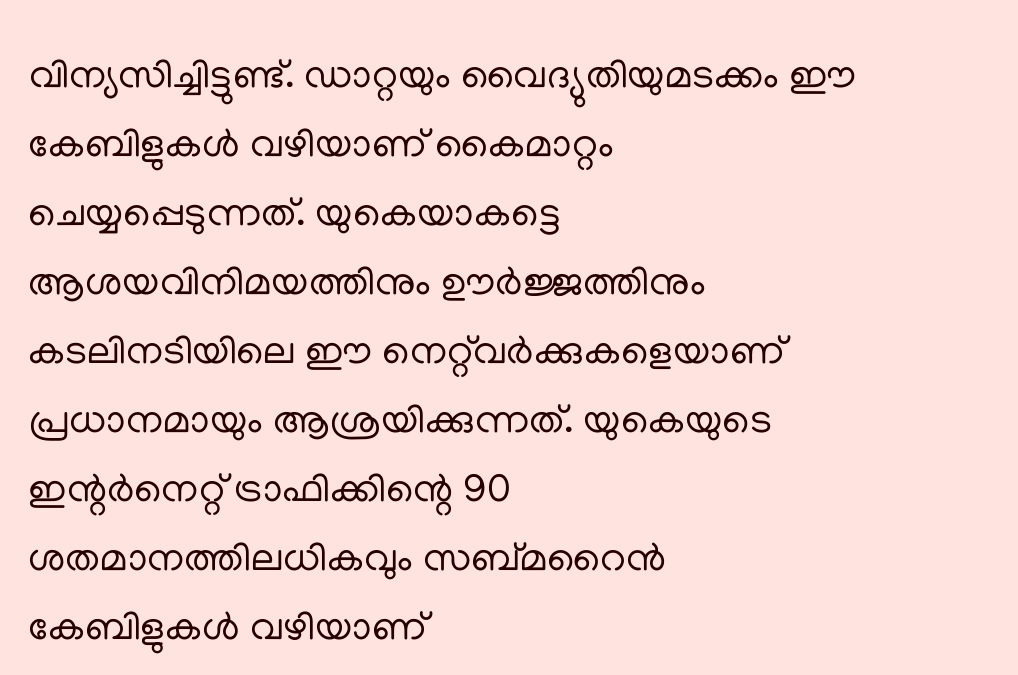വിന്യസിച്ചിട്ടുണ്ട്. ഡാറ്റയും വൈദ്യുതിയുമടക്കം ഈ കേബിളുകള്‍ വഴിയാണ് കൈമാറ്റം ചെയ്യപ്പെടുന്നത്. യുകെയാകട്ടെ ആശയവിനിമയത്തിനും ഊർജ്ജത്തിനും കടലിനടിയിലെ ഈ നെറ്റ്‌വർക്കുകളെയാണ് പ്രധാനമായും ആശ്രയിക്കുന്നത്. യുകെയുടെ ഇന്റർനെറ്റ് ട്രാഫിക്കിന്റെ 90 ശതമാനത്തിലധികവും സബ്മറൈൻ കേബിളുകൾ വഴിയാണ്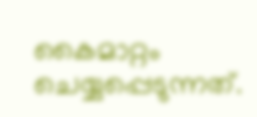കൈമാറ്റം ചെയ്യപ്പെടുന്നത്.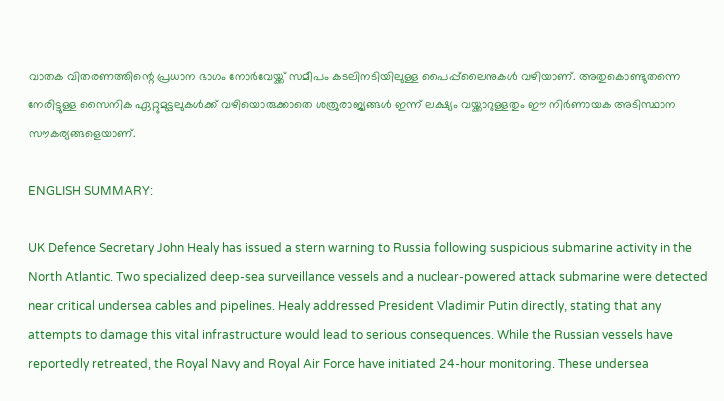വാതക വിതരണത്തിന്റെ പ്രധാന ഭാഗം നോർവേയ്ക്ക് സമീപം കടലിനടിയിലുള്ള പൈപ്പ്‌ലൈനുകൾ വഴിയാണ്. അതുകൊണ്ടുതന്നെ നേരിട്ടുള്ള സൈനിക ഏറ്റുമുട്ടലുകൾക്ക് വഴിയൊരുക്കാതെ ശത്രുരാജ്യങ്ങള്‍ ഇന്ന് ലക്ഷ്യം വയ്ക്കാറുള്ളതും ഈ നിർണായക അടിസ്ഥാന സൗകര്യങ്ങളെയാണ്.

ENGLISH SUMMARY:

UK Defence Secretary John Healy has issued a stern warning to Russia following suspicious submarine activity in the North Atlantic. Two specialized deep-sea surveillance vessels and a nuclear-powered attack submarine were detected near critical undersea cables and pipelines. Healy addressed President Vladimir Putin directly, stating that any attempts to damage this vital infrastructure would lead to serious consequences. While the Russian vessels have reportedly retreated, the Royal Navy and Royal Air Force have initiated 24-hour monitoring. These undersea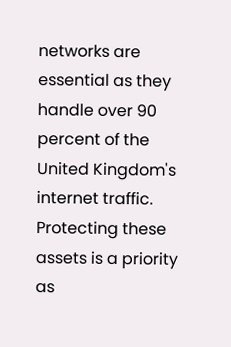networks are essential as they handle over 90 percent of the United Kingdom's internet traffic. Protecting these assets is a priority as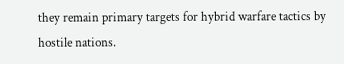they remain primary targets for hybrid warfare tactics by hostile nations.